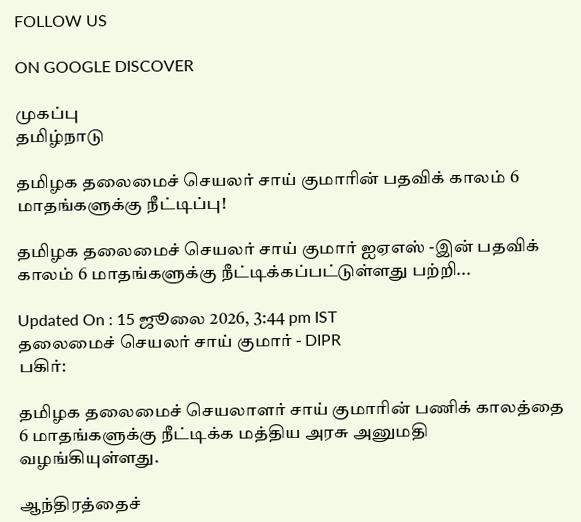FOLLOW US

ON GOOGLE DISCOVER

முகப்பு
தமிழ்நாடு

தமிழக தலைமைச் செயலர் சாய் குமாரின் பதவிக் காலம் 6 மாதங்களுக்கு நீட்டிப்பு!

தமிழக தலைமைச் செயலர் சாய் குமார் ஐஏஎஸ் -இன் பதவிக் காலம் 6 மாதங்களுக்கு நீட்டிக்கப்பட்டுள்ளது பற்றி...

Updated On : 15 ஜூலை 2026, 3:44 pm IST
தலைமைச் செயலர் சாய் குமார் - DIPR
பகிர்:

தமிழக தலைமைச் செயலாளர் சாய் குமாரின் பணிக் காலத்தை 6 மாதங்களுக்கு நீட்டிக்க மத்திய அரசு அனுமதி வழங்கியுள்ளது.

ஆந்திரத்தைச்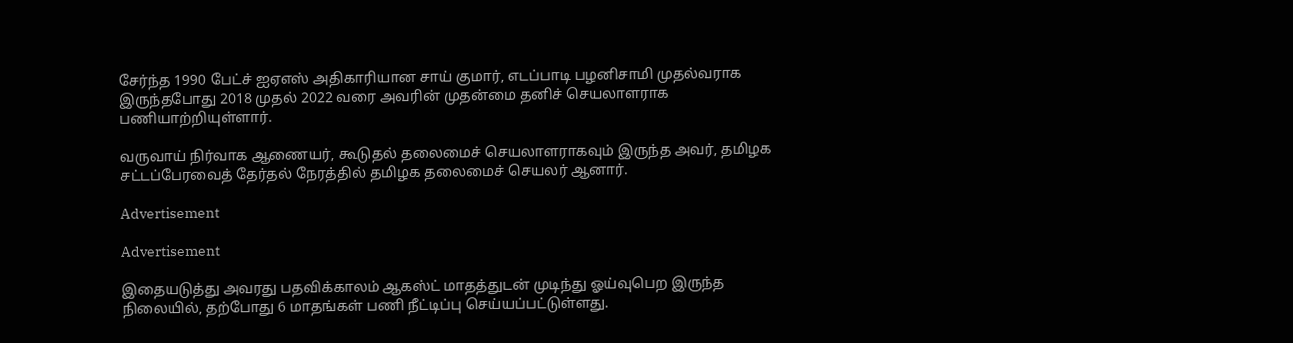சேர்ந்த 1990 பேட்ச் ஐஏஎஸ் அதிகாரியான சாய் குமார், எடப்பாடி பழனிசாமி முதல்வராக இருந்தபோது 2018 முதல் 2022 வரை அவரின் முதன்மை தனிச் செயலாளராக பணியாற்றியுள்ளார்.

வருவாய் நிர்வாக ஆணையர், கூடுதல் தலைமைச் செயலாளராகவும் இருந்த அவர், தமிழக சட்டப்பேரவைத் தேர்தல் நேரத்தில் தமிழக தலைமைச் செயலர் ஆனார்.

Advertisement

Advertisement

இதையடுத்து அவரது பதவிக்காலம் ஆகஸ்ட் மாதத்துடன் முடிந்து ஓய்வுபெற இருந்த நிலையில், தற்போது 6 மாதங்கள் பணி நீட்டிப்பு செய்யப்பட்டுள்ளது.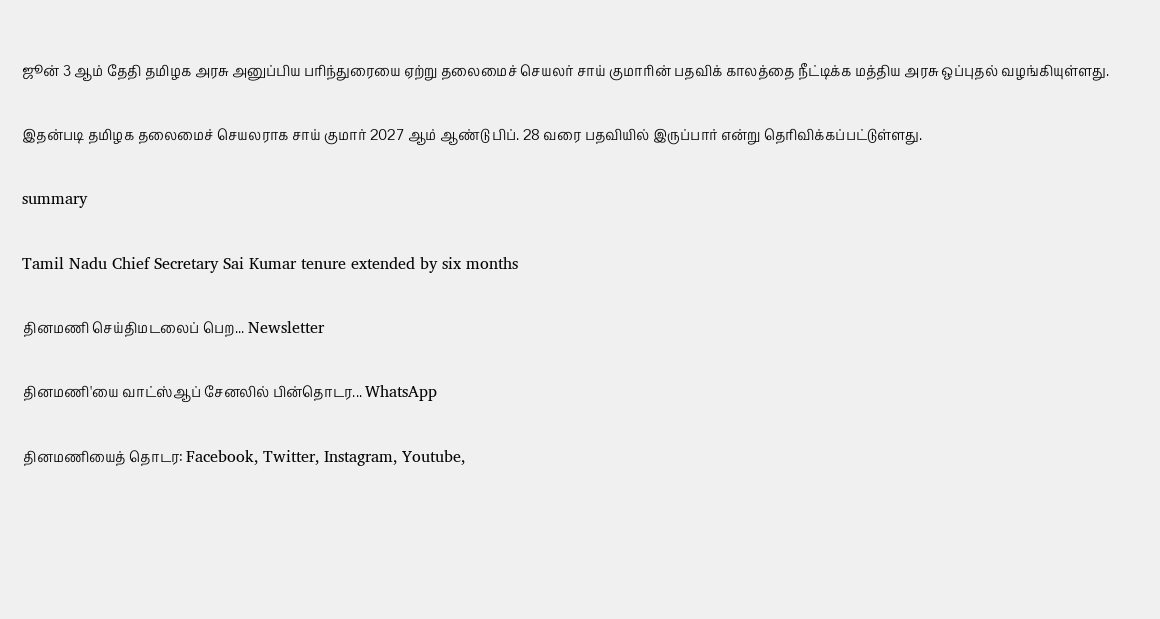ஜூன் 3 ஆம் தேதி தமிழக அரசு அனுப்பிய பரிந்துரையை ஏற்று தலைமைச் செயலர் சாய் குமாரின் பதவிக் காலத்தை நீட்டிக்க மத்திய அரசு ஒப்புதல் வழங்கியுள்ளது.

இதன்படி தமிழக தலைமைச் செயலராக சாய் குமார் 2027 ஆம் ஆண்டு பிப். 28 வரை பதவியில் இருப்பார் என்று தெரிவிக்கப்பட்டுள்ளது.

summary

Tamil Nadu Chief Secretary Sai Kumar tenure extended by six months

தினமணி செய்திமடலைப் பெற... Newsletter

தினமணி'யை வாட்ஸ்ஆப் சேனலில் பின்தொடர... WhatsApp

தினமணியைத் தொடர: Facebook, Twitter, Instagram, Youtube,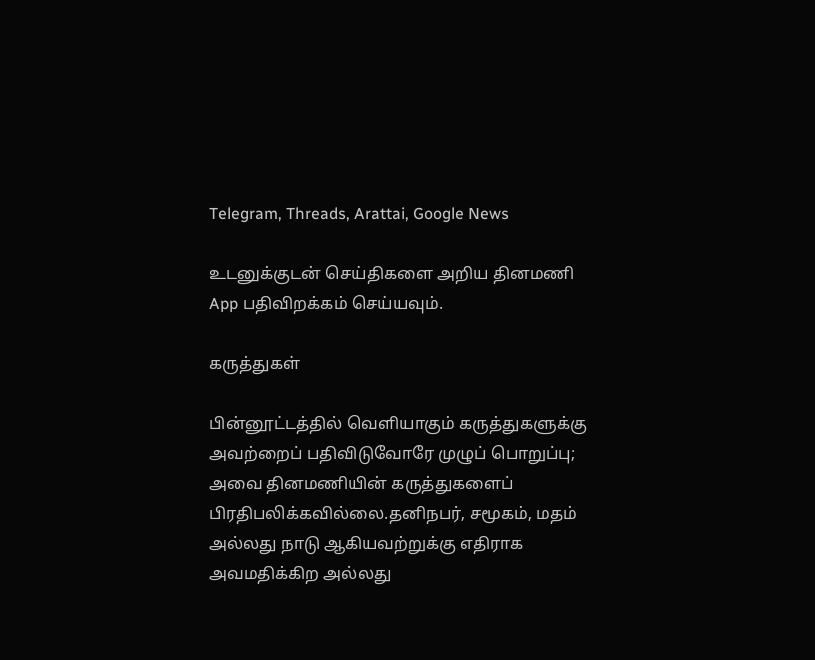Telegram, Threads, Arattai, Google News

உடனுக்குடன் செய்திகளை அறிய தினமணி App பதிவிறக்கம் செய்யவும்.

கருத்துகள்

பின்னூட்டத்தில் வெளியாகும் கருத்துகளுக்கு அவற்றைப் பதிவிடுவோரே முழுப் பொறுப்பு; அவை தினமணியின் கருத்துகளைப் பிரதிபலிக்கவில்லை.தனிநபர், சமூகம், மதம் அல்லது நாடு ஆகியவற்றுக்கு எதிராக அவமதிக்கிற அல்லது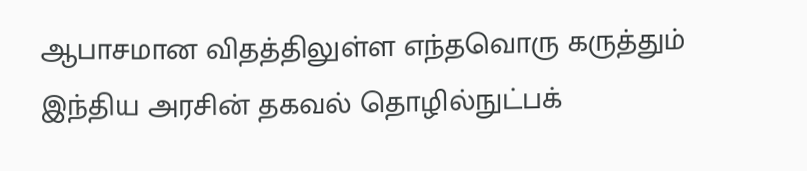ஆபாசமான விதத்திலுள்ள எந்தவொரு கருத்தும் இந்திய அரசின் தகவல் தொழில்நுட்பக்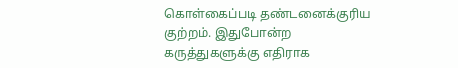கொள்கைப்படி தண்டனைக்குரிய குற்றம். இதுபோன்ற கருத்துகளுக்கு எதிராக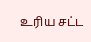உரிய சட்ட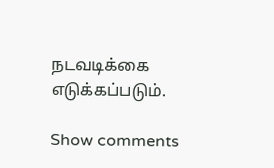நடவடிக்கை எடுக்கப்படும்.

Show comments